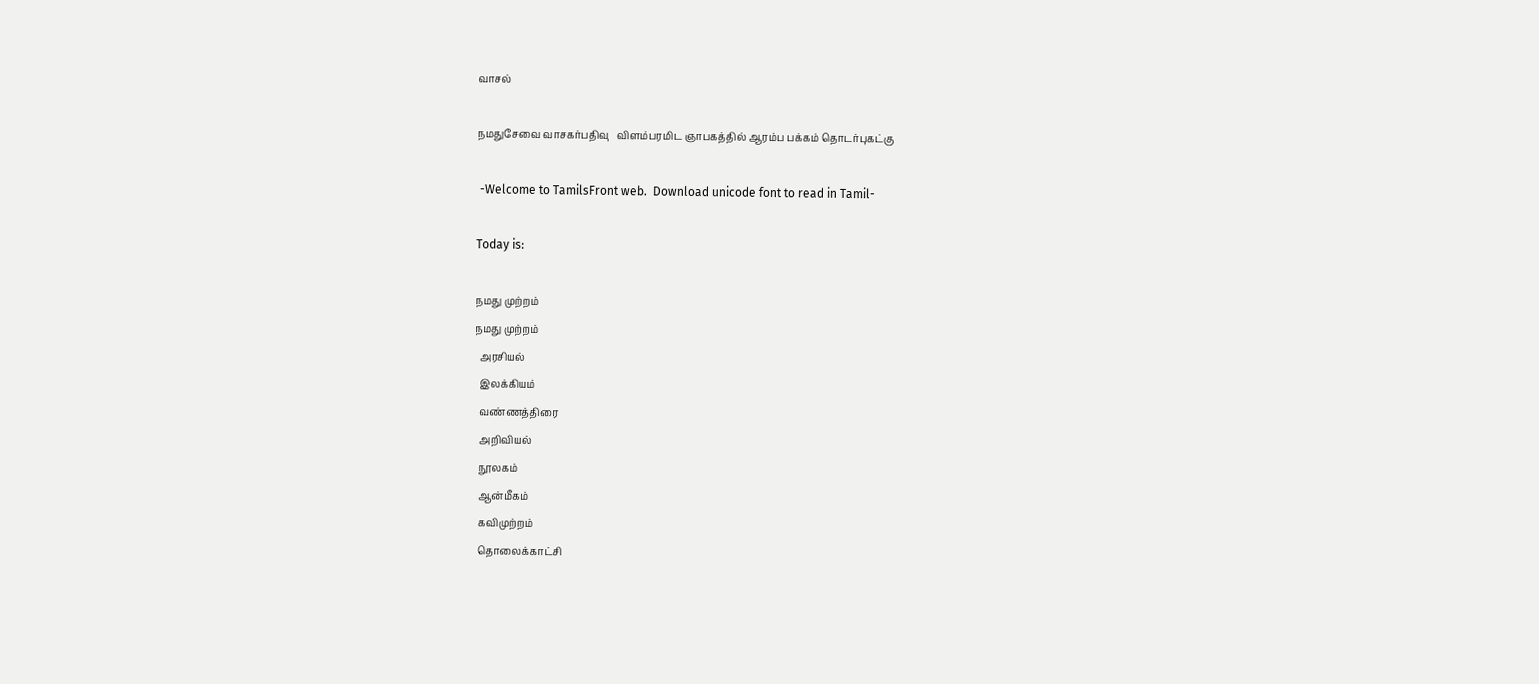வாசல்

நமதுசேவை வாசகர்பதிவு   விளம்பரமிட ஞாபகத்தில் ஆரம்ப பக்கம் தொடர்புகட்கு

 -Welcome to TamilsFront web.  Download unicode font to read in Tamil-

Today is:

நமது முற்றம்
நமது முற்றம்
  அரசியல்
  இலக்கியம்
  வண்ணத்திரை
  அறிவியல்
  நூலகம்
  ஆன்மீகம்
  கவிமுற்றம்
  தொலைக்காட்சி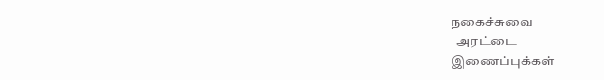நகைச்சுவை
  அரட்டை
இணைப்புக்கள்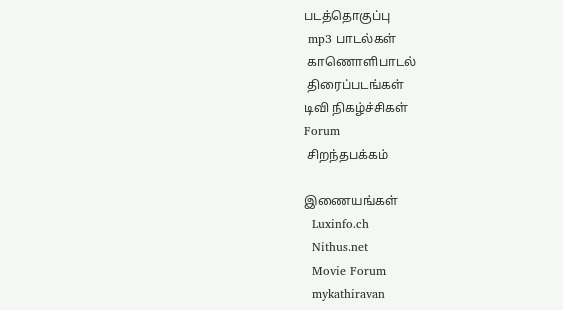படத்தொகுப்பு
 mp3 பாடல்கள்
 காணொளிபாடல்
 திரைப்படங்கள்
டிவி நிகழ்ச்சிகள்
Forum
 சிறந்தபக்கம்

இணையங்கள்
  Luxinfo.ch
  Nithus.net
  Movie Forum
  mykathiravan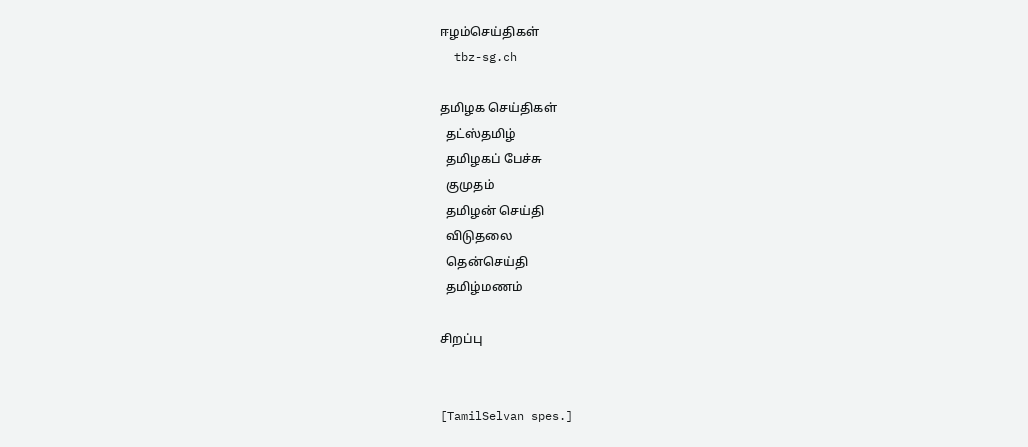ஈழம்செய்திகள்
  tbz-sg.ch

தமிழக செய்திகள்
  தட்ஸ்தமிழ்
  தமிழகப் பேச்சு
  குமுதம்
  தமிழன் செய்தி
  விடுதலை
  தென்செய்தி
  தமிழ்மணம்

சிறப்பு


[TamilSelvan spes.]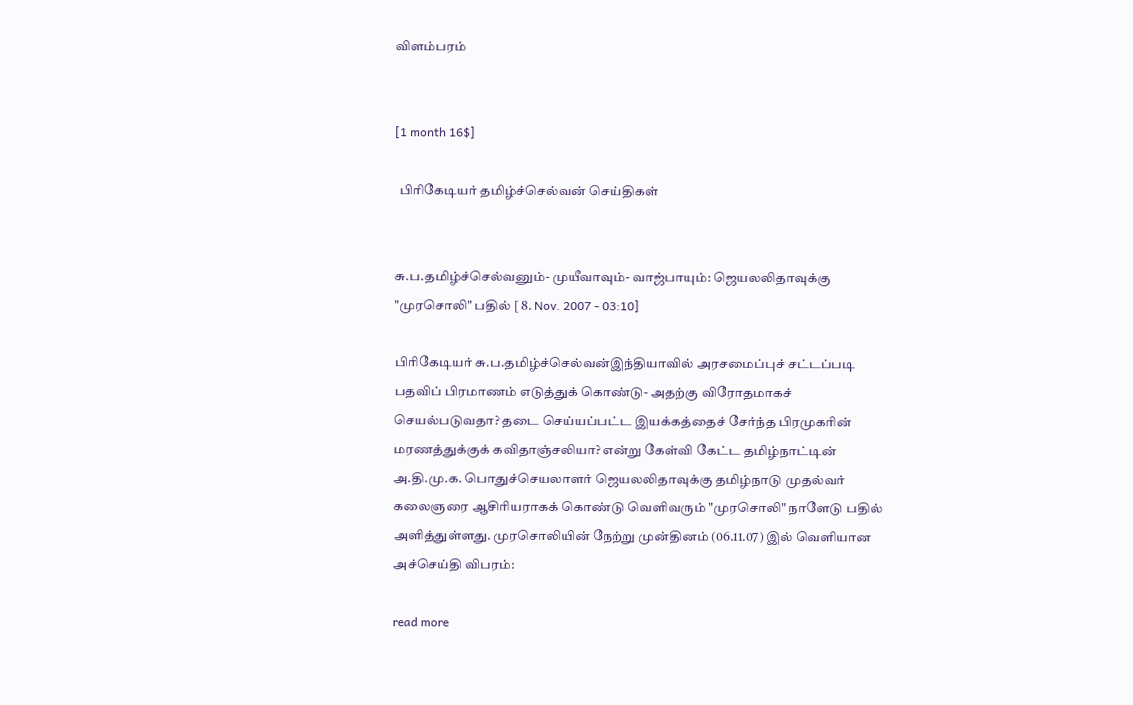விளம்பரம்


[1 month 16$]

  பிரிகேடியர் தமிழ்ச்செல்வன் செய்திகள்


சு.ப.தமிழ்ச்செல்வனும்- முயீவாவும்- வாஜ்பாயும்: ஜெயலலிதாவுக்கு "முரசொலி" பதில் [ 8. Nov. 2007 - 03:10]

பிரிகேடியர் சு.ப.தமிழ்ச்செல்வன்இந்தியாவில் அரசமைப்புச் சட்டப்படி பதவிப் பிரமாணம் எடுத்துக் கொண்டு- அதற்கு விரோதமாகச் செயல்படுவதா? தடை செய்யப்பட்ட இயக்கத்தைச் சேர்ந்த பிரமுகரின் மரணத்துக்குக் கவிதாஞ்சலியா? என்று கேள்வி கேட்ட தமிழ்நாட்டின் அ.தி.மு.க. பொதுச்செயலாளர் ஜெயலலிதாவுக்கு தமிழ்நாடு முதல்வர் கலைஞரை ஆசிரியராகக் கொண்டு வெளிவரும் "முரசொலி" நாளேடு பதில் அளித்துள்ளது. முரசொலியின் நேற்று முன்தினம் (06.11.07) இல் வெளியான அச்செய்தி விபரம்:

read more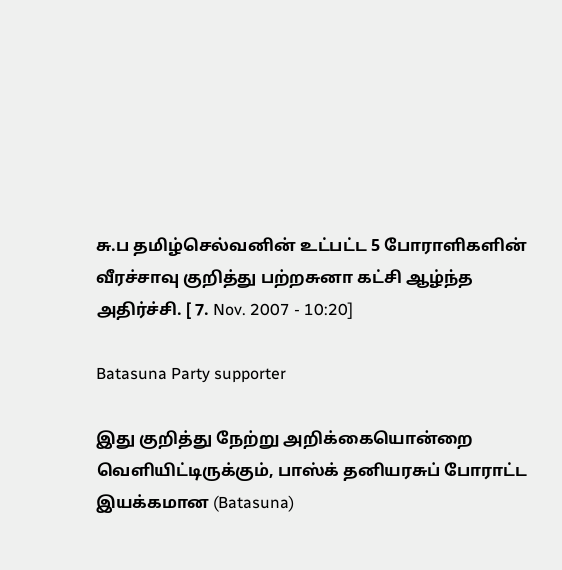சு.ப தமிழ்செல்வனின் உட்பட்ட 5 போராளிகளின் வீரச்சாவு குறித்து பற்றசுனா கட்சி ஆழ்ந்த அதிர்ச்சி. [ 7. Nov. 2007 - 10:20]

Batasuna Party supporter

இது குறித்து நேற்று அறிக்கையொன்றை வெளியிட்டிருக்கும், பாஸ்க் தனியரசுப் போராட்ட இயக்கமான (Batasuna)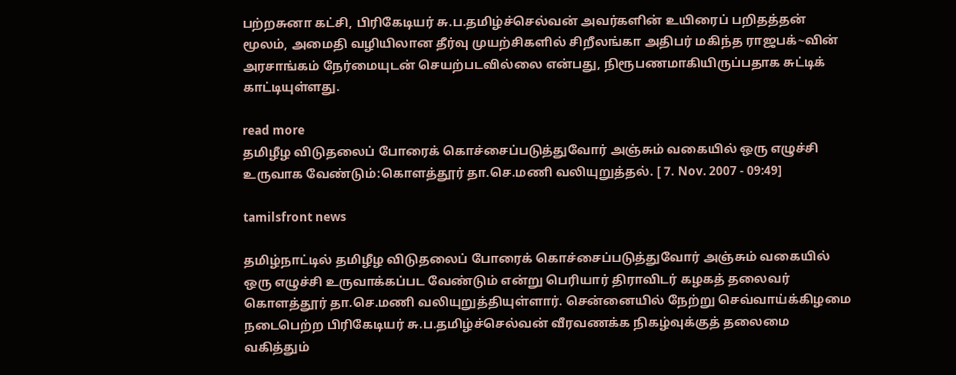பற்றசுனா கட்சி, பிரிகேடியர் சு.ப.தமிழ்ச்செல்வன் அவர்களின் உயிரைப் பறிதத்தன் மூலம், அமைதி வழியிலான தீர்வு முயற்சிகளில் சிறீலங்கா அதிபர் மகிந்த ராஜபக்~வின் அரசாங்கம் நேர்மையுடன் செயற்படவில்லை என்பது, நிரூபணமாகியிருப்பதாக சுட்டிக் காட்டியுள்ளது.

read more
தமிழீழ விடுதலைப் போரைக் கொச்சைப்படுத்துவோர் அஞ்சும் வகையில் ஒரு எழுச்சி உருவாக வேண்டும்:கொளத்தூர் தா.செ.மணி வலியுறுத்தல். [ 7. Nov. 2007 - 09:49]

tamilsfront news

தமிழ்நாட்டில் தமிழீழ விடுதலைப் போரைக் கொச்சைப்படுத்துவோர் அஞ்சும் வகையில்  ஒரு எழுச்சி உருவாக்கப்பட வேண்டும் என்று பெரியார் திராவிடர் கழகத் தலைவர் கொளத்தூர் தா.செ.மணி வலியுறுத்தியுள்ளார். சென்னையில் நேற்று செவ்வாய்க்கிழமை நடைபெற்ற பிரிகேடியர் சு.ப.தமிழ்ச்செல்வன் வீரவணக்க நிகழ்வுக்குத் தலைமை வகித்தும்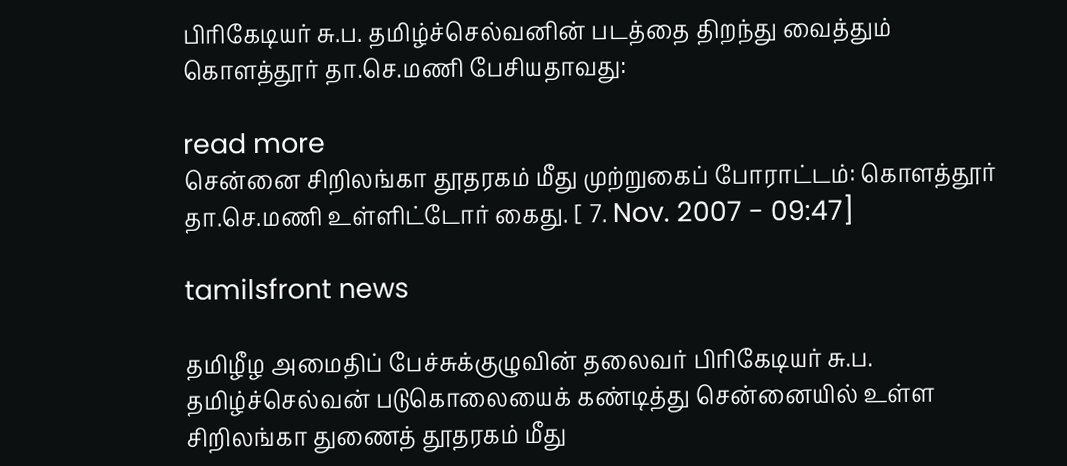பிரிகேடியர் சு.ப. தமிழ்ச்செல்வனின் படத்தை திறந்து வைத்தும் கொளத்தூர் தா.செ.மணி பேசியதாவது:

read more
சென்னை சிறிலங்கா தூதரகம் மீது முற்றுகைப் போராட்டம்: கொளத்தூர் தா.செ.மணி உள்ளிட்டோர் கைது. [ 7. Nov. 2007 - 09:47]

tamilsfront news

தமிழீழ அமைதிப் பேச்சுக்குழுவின் தலைவர் பிரிகேடியர் சு.ப. தமிழ்ச்செல்வன் படுகொலையைக் கண்டித்து சென்னையில் உள்ள சிறிலங்கா துணைத் தூதரகம் மீது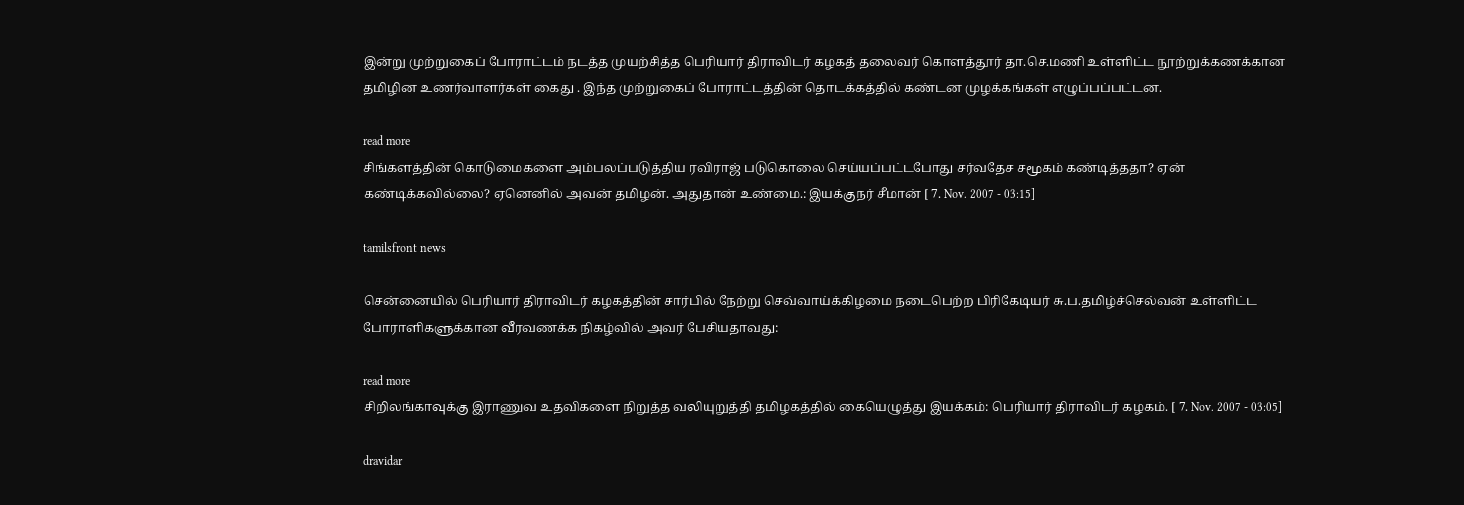இன்று முற்றுகைப் போராட்டம் நடத்த முயற்சித்த பெரியார் திராவிடர் கழகத் தலைவர் கொளத்தூர் தா.செ.மணி உள்ளிட்ட நூற்றுக்கணக்கான தமிழின உணர்வாளர்கள் கைது . இந்த முற்றுகைப் போராட்டத்தின் தொடக்கத்தில் கண்டன முழக்கங்கள் எழுப்பப்பட்டன.

read more
சிங்களத்தின் கொடுமைகளை அம்பலப்படுத்திய ரவிராஜ் படுகொலை செய்யப்பட்டபோது சர்வதேச சமூகம் கண்டித்ததா? ஏன் கண்டிக்கவில்லை? ஏனெனில் அவன் தமிழன். அதுதான் உண்மை.: இயக்குநர் சீமான் [ 7. Nov. 2007 - 03:15]

tamilsfront news

சென்னையில் பெரியார் திராவிடர் கழகத்தின் சார்பில் நேற்று செவ்வாய்க்கிழமை நடைபெற்ற பிரிகேடியர் சு.ப.தமிழ்ச்செல்வன் உள்ளிட்ட போராளிகளுக்கான வீரவணக்க நிகழ்வில் அவர் பேசியதாவது:

read more
சிறிலங்காவுக்கு இராணுவ உதவிகளை நிறுத்த வலியுறுத்தி தமிழகத்தில் கையெழுத்து இயக்கம்: பெரியார் திராவிடர் கழகம். [ 7. Nov. 2007 - 03:05]

dravidar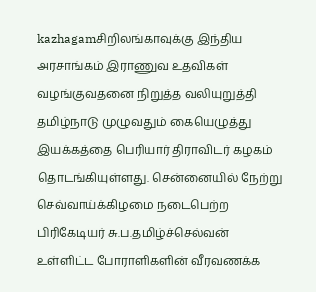kazhagamசிறிலங்காவுக்கு இந்திய அரசாங்கம் இராணுவ உதவிகள் வழங்குவதனை நிறுத்த வலியுறுத்தி தமிழ்நாடு முழுவதும் கையெழுத்து இயக்கத்தை பெரியார் திராவிடர் கழகம் தொடங்கியுள்ளது. சென்னையில் நேற்று செவ்வாய்க்கிழமை நடைபெற்ற பிரிகேடியர் சு.ப.தமிழ்ச்செல்வன் உள்ளிட்ட போராளிகளின் வீரவணக்க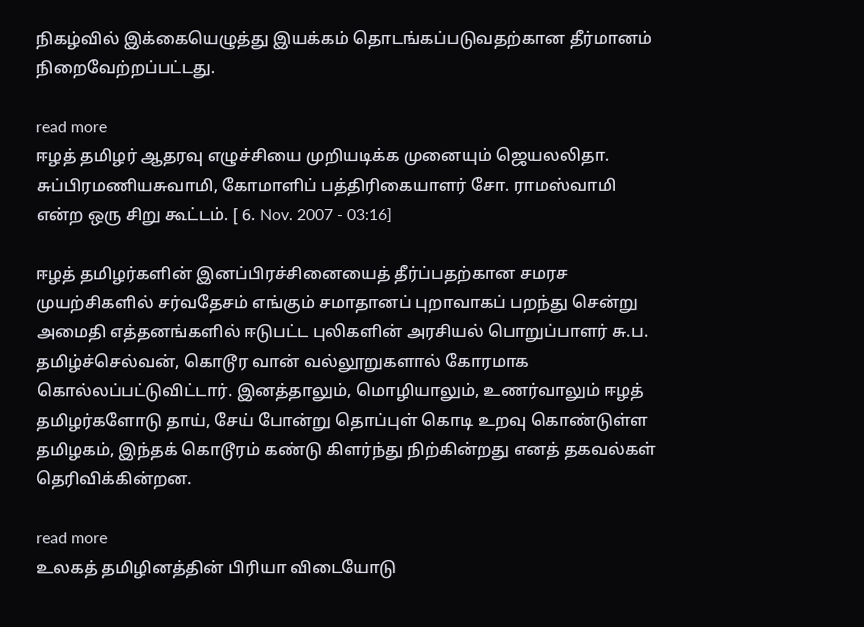நிகழ்வில் இக்கையெழுத்து இயக்கம் தொடங்கப்படுவதற்கான தீர்மானம் நிறைவேற்றப்பட்டது.

read more
ஈழத் தமிழர் ஆதரவு எழுச்சியை முறியடிக்க முனையும் ஜெயலலிதா. சுப்பிரமணியசுவாமி, கோமாளிப் பத்திரிகையாளர் சோ. ராமஸ்வாமி என்ற ஒரு சிறு கூட்டம். [ 6. Nov. 2007 - 03:16]

ஈழத் தமிழர்களின் இனப்பிரச்சினையைத் தீர்ப்பதற்கான சமரச முயற்சிகளில் சர்வதேசம் எங்கும் சமாதானப் புறாவாகப் பறந்து சென்று அமைதி எத்தனங்களில் ஈடுபட்ட புலிகளின் அரசியல் பொறுப்பாளர் சு.ப. தமிழ்ச்செல்வன், கொடூர வான் வல்லூறுகளால் கோரமாக கொல்லப்பட்டுவிட்டார். இனத்தாலும், மொழியாலும், உணர்வாலும் ஈழத் தமிழர்களோடு தாய், சேய் போன்று தொப்புள் கொடி உறவு கொண்டுள்ள தமிழகம், இந்தக் கொடூரம் கண்டு கிளர்ந்து நிற்கின்றது எனத் தகவல்கள் தெரிவிக்கின்றன.

read more
உலகத் தமிழினத்தின் பிரியா விடையோடு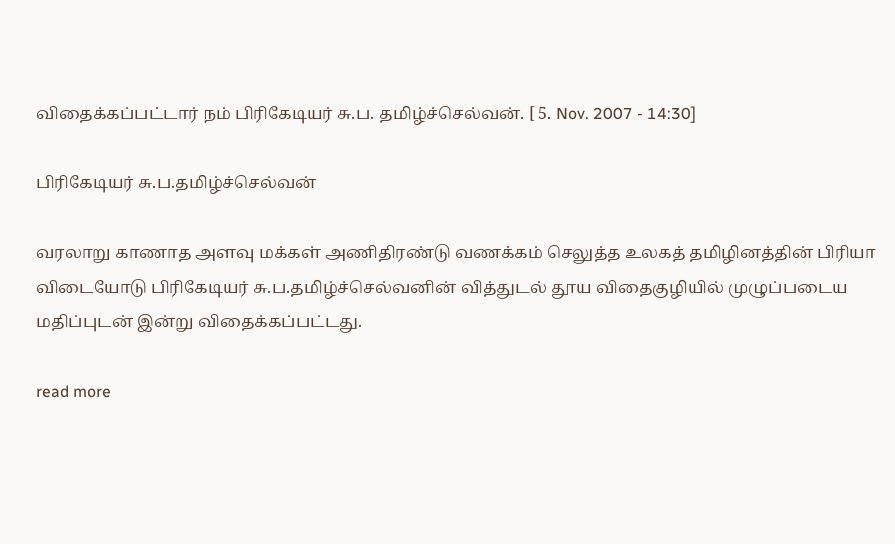விதைக்கப்பட்டார் நம் பிரிகேடியர் சு.ப. தமிழ்ச்செல்வன். [ 5. Nov. 2007 - 14:30]

பிரிகேடியர் சு.ப.தமிழ்ச்செல்வன்

வரலாறு காணாத அளவு மக்கள் அணிதிரண்டு வணக்கம் செலுத்த உலகத் தமிழினத்தின் பிரியா விடையோடு பிரிகேடியர் சு.ப.தமிழ்ச்செல்வனின் வித்துடல் தூய விதைகுழியில் முழுப்படைய மதிப்புடன் இன்று விதைக்கப்பட்டது.

read more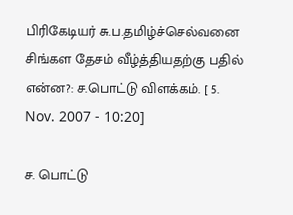பிரிகேடியர் சு.ப.தமிழ்ச்செல்வனை சிங்கள தேசம் வீழ்த்தியதற்கு பதில் என்ன?: ச.பொட்டு விளக்கம். [ 5. Nov. 2007 - 10:20]

ச. பொட்டு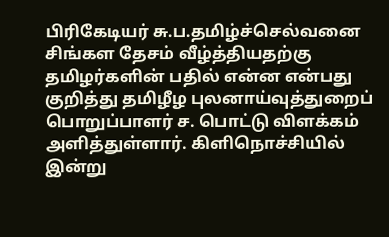பிரிகேடியர் சு.ப.தமிழ்ச்செல்வனை சிங்கள தேசம் வீழ்த்தியதற்கு தமிழர்களின் பதில் என்ன என்பது குறித்து தமிழீழ புலனாய்வுத்துறைப் பொறுப்பாளர் ச. பொட்டு விளக்கம் அளித்துள்ளார். கிளிநொச்சியில் இன்று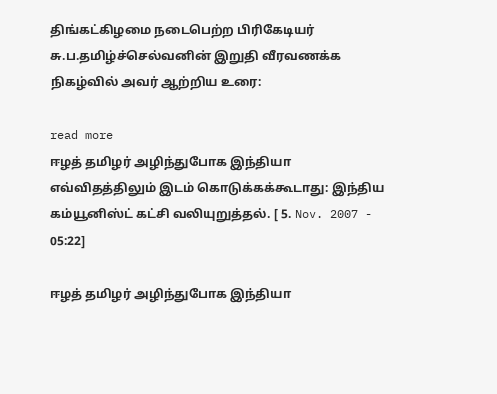திங்கட்கிழமை நடைபெற்ற பிரிகேடியர் சு.ப.தமிழ்ச்செல்வனின் இறுதி வீரவணக்க நிகழ்வில் அவர் ஆற்றிய உரை:

read more
ஈழத் தமிழர் அழிந்துபோக இந்தியா எவ்விதத்திலும் இடம் கொடுக்கக்கூடாது: இந்திய கம்யூனிஸ்ட் கட்சி வலியுறுத்தல். [ 5. Nov. 2007 - 05:22]

ஈழத் தமிழர் அழிந்துபோக இந்தியா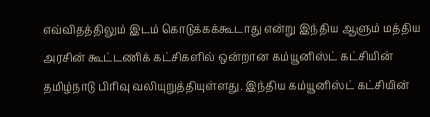எவ்விதத்திலும் இடம் கொடுக்கக்கூடாது என்று இந்திய ஆளும் மத்திய அரசின் கூட்டணிக் கட்சிகளில் ஒன்றான கம்யூனிஸ்ட் கட்சியின் தமிழ்நாடு பிரிவு வலியுறுத்தியுள்ளது. இந்திய கம்யூனிஸ்ட் கட்சியின்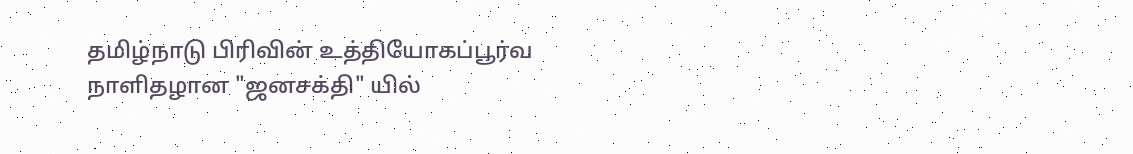தமிழ்நாடு பிரிவின் உத்தியோகப்பூர்வ நாளிதழான "ஜனசக்தி" யில்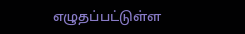எழுதப்பட்டுள்ள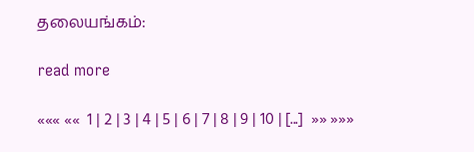தலையங்கம்:

read more

««« ««  1 | 2 | 3 | 4 | 5 | 6 | 7 | 8 | 9 | 10 | [...]  »» »»»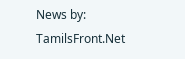News by: TamilsFront.Net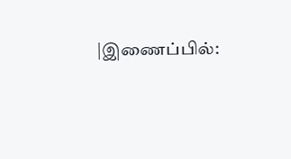|இணைப்பில்: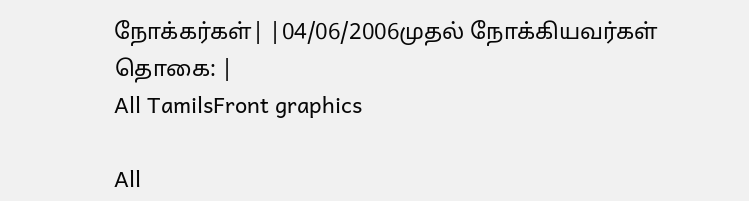நோக்கர்கள்| |04/06/2006முதல் நோக்கியவர்கள் தொகை: |
All TamilsFront graphics

All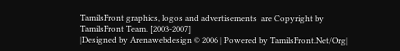TamilsFront graphics, logos and advertisements  are Copyright by TamilsFront Team. [2003-2007]
|Designed by Arenawebdesign © 2006 | Powered by TamilsFront.Net/Org|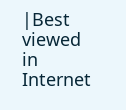|Best viewed in Internet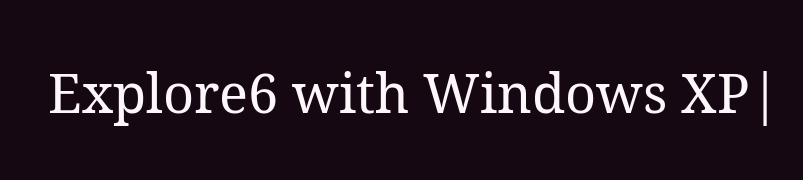Explore6 with Windows XP|